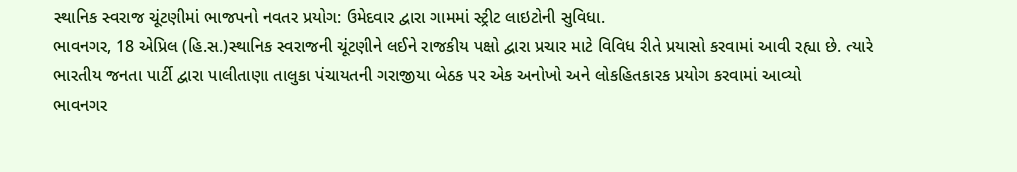સ્થાનિક સ્વરાજ ચૂંટણીમાં ભાજપનો નવતર પ્રયોગ: ઉમેદવાર દ્વારા ગામમાં સ્ટ્રીટ લાઇટોની સુવિધા.
ભાવનગર, 18 એપ્રિલ (હિ.સ.)સ્થાનિક સ્વરાજની ચૂંટણીને લઈને રાજકીય પક્ષો દ્વારા પ્રચાર માટે વિવિધ રીતે પ્રયાસો કરવામાં આવી રહ્યા છે. ત્યારે ભારતીય જનતા પાર્ટી દ્વારા પાલીતાણા તાલુકા પંચાયતની ગરાજીયા બેઠક પર એક અનોખો અને લોકહિતકારક પ્રયોગ કરવામાં આવ્યો
ભાવનગર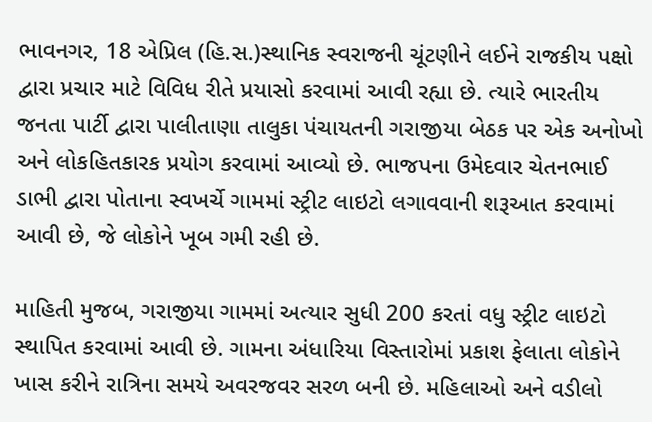ભાવનગર, 18 એપ્રિલ (હિ.સ.)સ્થાનિક સ્વરાજની ચૂંટણીને લઈને રાજકીય પક્ષો દ્વારા પ્રચાર માટે વિવિધ રીતે પ્રયાસો કરવામાં આવી રહ્યા છે. ત્યારે ભારતીય જનતા પાર્ટી દ્વારા પાલીતાણા તાલુકા પંચાયતની ગરાજીયા બેઠક પર એક અનોખો અને લોકહિતકારક પ્રયોગ કરવામાં આવ્યો છે. ભાજપના ઉમેદવાર ચેતનભાઈ ડાભી દ્વારા પોતાના સ્વખર્ચે ગામમાં સ્ટ્રીટ લાઇટો લગાવવાની શરૂઆત કરવામાં આવી છે, જે લોકોને ખૂબ ગમી રહી છે.

માહિતી મુજબ, ગરાજીયા ગામમાં અત્યાર સુધી 200 કરતાં વધુ સ્ટ્રીટ લાઇટો સ્થાપિત કરવામાં આવી છે. ગામના અંધારિયા વિસ્તારોમાં પ્રકાશ ફેલાતા લોકોને ખાસ કરીને રાત્રિના સમયે અવરજવર સરળ બની છે. મહિલાઓ અને વડીલો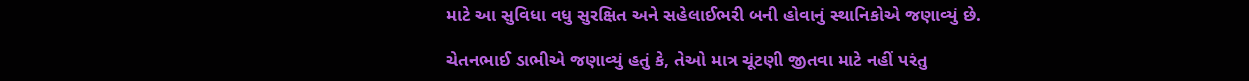માટે આ સુવિધા વધુ સુરક્ષિત અને સહેલાઈભરી બની હોવાનું સ્થાનિકોએ જણાવ્યું છે.

ચેતનભાઈ ડાભીએ જણાવ્યું હતું કે, તેઓ માત્ર ચૂંટણી જીતવા માટે નહીં પરંતુ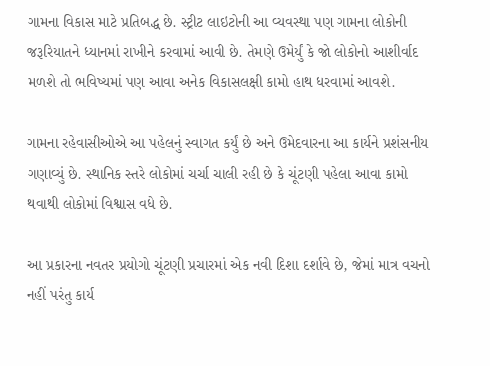ગામના વિકાસ માટે પ્રતિબદ્ધ છે. સ્ટ્રીટ લાઇટોની આ વ્યવસ્થા પણ ગામના લોકોની જરૂરિયાતને ધ્યાનમાં રાખીને કરવામાં આવી છે. તેમણે ઉમેર્યું કે જો લોકોનો આશીર્વાદ મળશે તો ભવિષ્યમાં પણ આવા અનેક વિકાસલક્ષી કામો હાથ ધરવામાં આવશે.

ગામના રહેવાસીઓએ આ પહેલનું સ્વાગત કર્યું છે અને ઉમેદવારના આ કાર્યને પ્રશંસનીય ગણાવ્યું છે. સ્થાનિક સ્તરે લોકોમાં ચર્ચા ચાલી રહી છે કે ચૂંટણી પહેલા આવા કામો થવાથી લોકોમાં વિશ્વાસ વધે છે.

આ પ્રકારના નવતર પ્રયોગો ચૂંટણી પ્રચારમાં એક નવી દિશા દર્શાવે છે, જેમાં માત્ર વચનો નહીં પરંતુ કાર્ય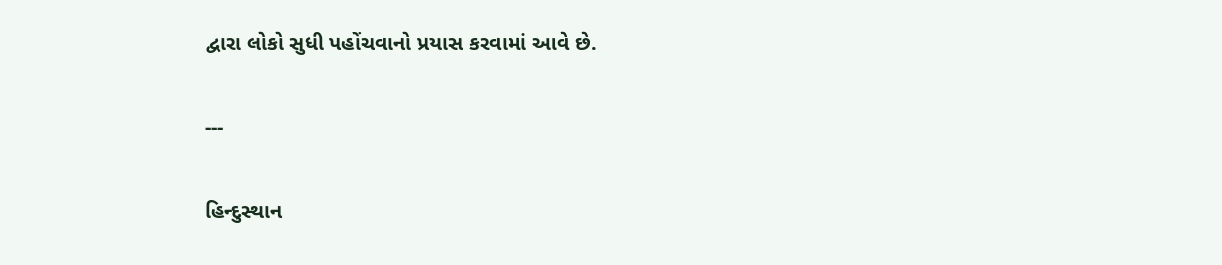દ્વારા લોકો સુધી પહોંચવાનો પ્રયાસ કરવામાં આવે છે.

---

હિન્દુસ્થાન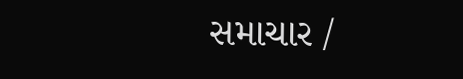સમાચાર /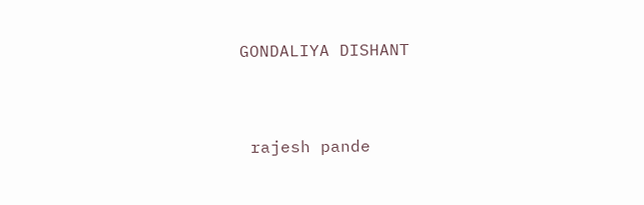GONDALIYA DISHANT


 rajesh pande